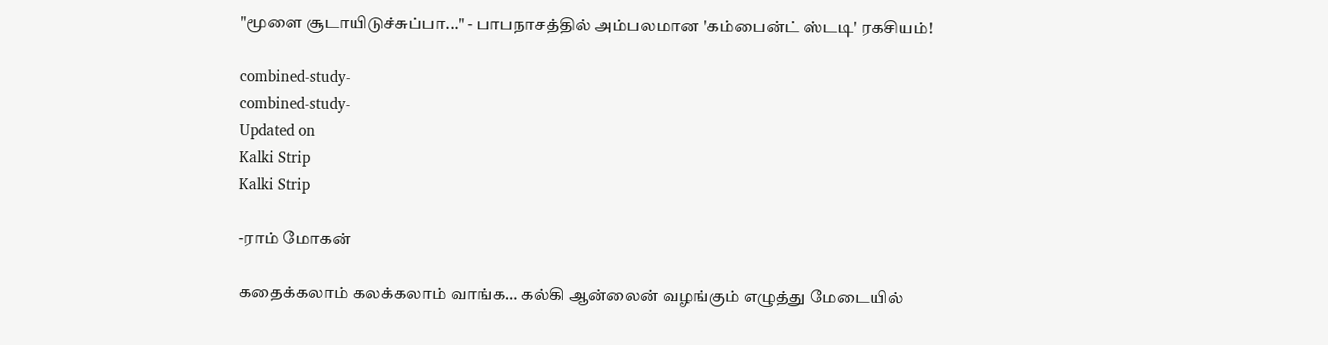"மூளை சூடாயிடுச்சுப்பா..." - பாபநாசத்தில் அம்பலமான 'கம்பைன்ட் ஸ்டடி' ரகசியம்!

combined-study-
combined-study-
Updated on
Kalki Strip
Kalki Strip

-ராம் மோகன்

கதைக்கலாம் கலக்கலாம் வாங்க… கல்கி ஆன்லைன் வழங்கும் எழுத்து மேடையில்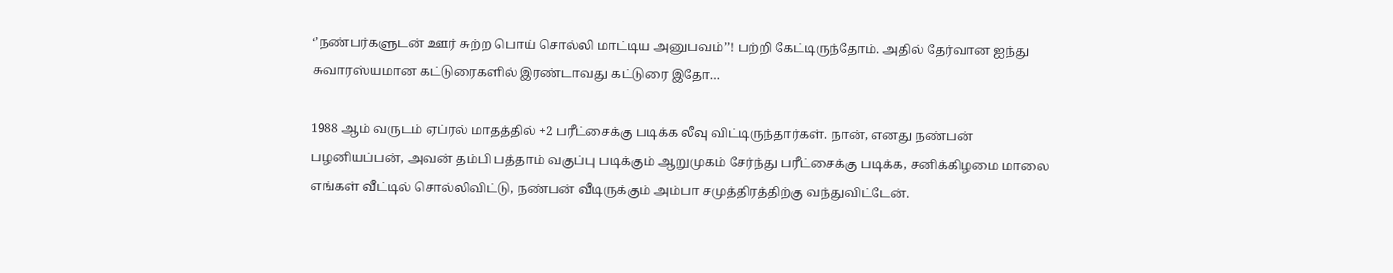‘’நண்பர்களுடன் ஊர் சுற்ற பொய் சொல்லி மாட்டிய அனுபவம்’’! பற்றி கேட்டிருந்தோம். அதில் தேர்வான ஐந்து சுவாரஸ்யமான கட்டுரைகளில் இரண்டாவது கட்டுரை இதோ…

1988 ஆம் வருடம் ஏப்ரல் மாதத்தில் +2 பரீட்சைக்கு படிக்க லீவு விட்டிருந்தார்கள். நான், எனது நண்பன் பழனியப்பன், அவன் தம்பி பத்தாம் வகுப்பு படிக்கும் ஆறுமுகம் சேர்ந்து பரீட்சைக்கு படிக்க, சனிக்கிழமை மாலை எங்கள் வீட்டில் சொல்லிவிட்டு, நண்பன் வீடிருக்கும் அம்பா சமுத்திரத்திற்கு வந்துவிட்டேன்.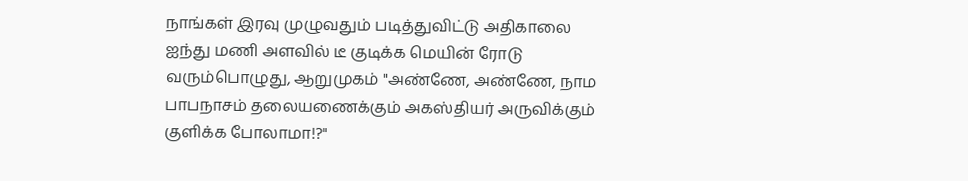நாங்கள் இரவு முழுவதும் படித்துவிட்டு அதிகாலை ஐந்து மணி அளவில் டீ குடிக்க மெயின் ரோடு வரும்பொழுது, ஆறுமுகம் "அண்ணே, அண்ணே, நாம பாபநாசம் தலையணைக்கும் அகஸ்தியர் அருவிக்கும் குளிக்க போலாமா!?"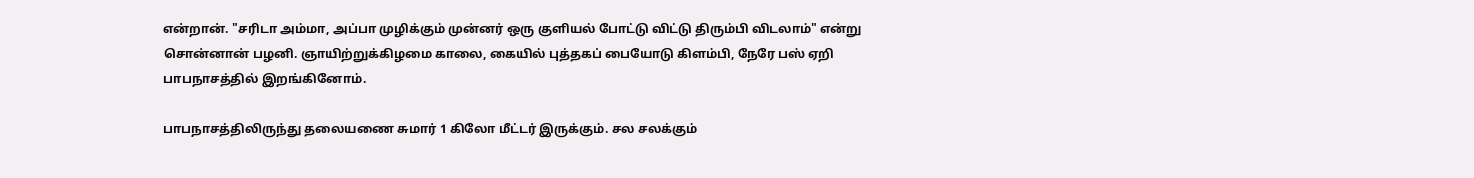என்றான். "சரிடா அம்மா, அப்பா முழிக்கும் முன்னர் ஒரு குளியல் போட்டு விட்டு திரும்பி விடலாம்" என்று சொன்னான் பழனி. ஞாயிற்றுக்கிழமை காலை, கையில் புத்தகப் பையோடு கிளம்பி, நேரே பஸ் ஏறி பாபநாசத்தில் இறங்கினோம்.

பாபநாசத்திலிருந்து தலையணை சுமார் 1 கிலோ மீட்டர் இருக்கும். சல சலக்கும்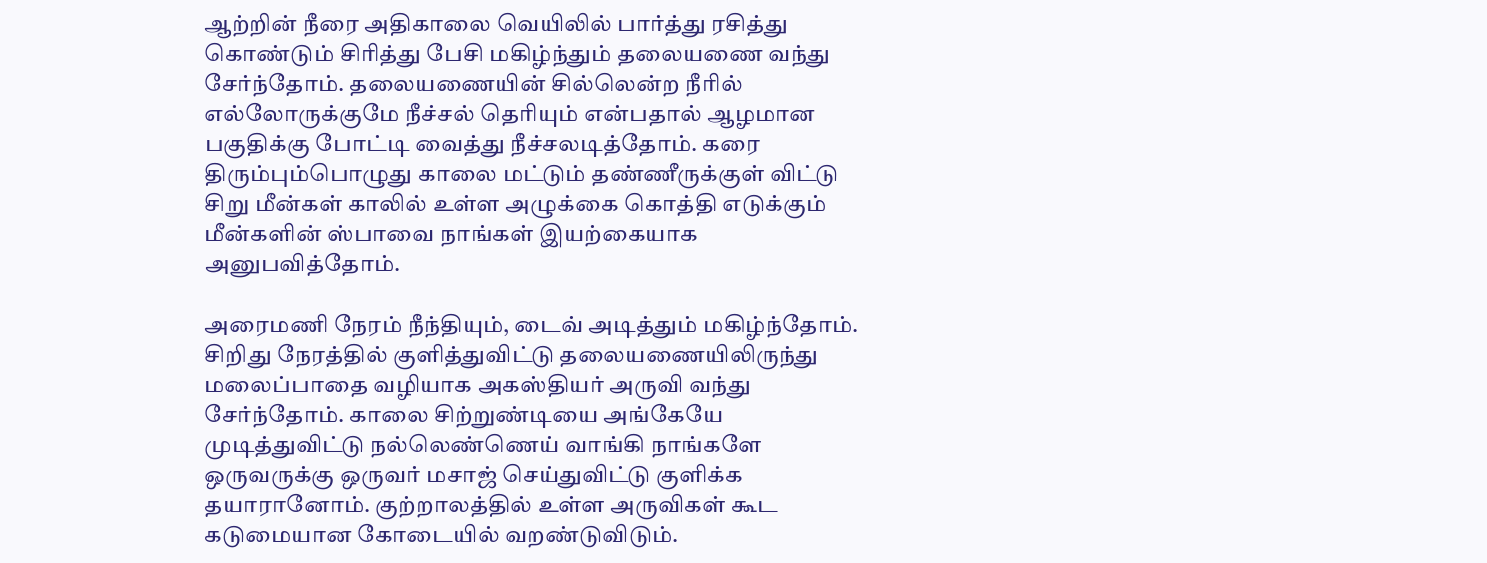ஆற்றின் நீரை அதிகாலை வெயிலில் பார்த்து ரசித்து கொண்டும் சிரித்து பேசி மகிழ்ந்தும் தலையணை வந்து சேர்ந்தோம். தலையணையின் சில்லென்ற நீரில் எல்லோருக்குமே நீச்சல் தெரியும் என்பதால் ஆழமான பகுதிக்கு போட்டி வைத்து நீச்சலடித்தோம். கரை திரும்பும்பொழுது காலை மட்டும் தண்ணீருக்குள் விட்டு சிறு மீன்கள் காலில் உள்ள அழுக்கை கொத்தி எடுக்கும் மீன்களின் ஸ்பாவை நாங்கள் இயற்கையாக அனுபவித்தோம்.

அரைமணி நேரம் நீந்தியும், டைவ் அடித்தும் மகிழ்ந்தோம். சிறிது நேரத்தில் குளித்துவிட்டு தலையணையிலிருந்து மலைப்பாதை வழியாக அகஸ்தியர் அருவி வந்து சேர்ந்தோம். காலை சிற்றுண்டியை அங்கேயே முடித்துவிட்டு நல்லெண்ணெய் வாங்கி நாங்களே ஒருவருக்கு ஒருவர் மசாஜ் செய்துவிட்டு குளிக்க தயாரானோம். குற்றாலத்தில் உள்ள அருவிகள் கூட கடுமையான கோடையில் வறண்டுவிடும்.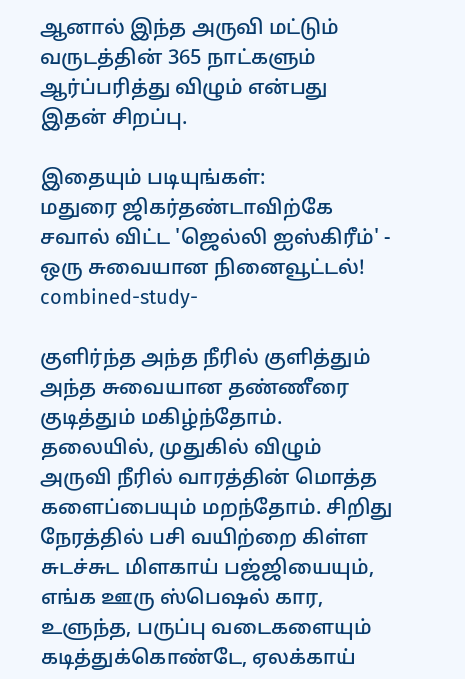ஆனால் இந்த அருவி மட்டும் வருடத்தின் 365 நாட்களும் ஆர்ப்பரித்து விழும் என்பது இதன் சிறப்பு.

இதையும் படியுங்கள்:
மதுரை ஜிகர்தண்டாவிற்கே சவால் விட்ட 'ஜெல்லி ஐஸ்கிரீம்' - ஒரு சுவையான நினைவூட்டல்!
combined-study-

குளிர்ந்த அந்த நீரில் குளித்தும் அந்த சுவையான தண்ணீரை குடித்தும் மகிழ்ந்தோம். தலையில், முதுகில் விழும் அருவி நீரில் வாரத்தின் மொத்த களைப்பையும் மறந்தோம். சிறிது நேரத்தில் பசி வயிற்றை கிள்ள சுடச்சுட மிளகாய் பஜ்ஜியையும், எங்க ஊரு ஸ்பெஷல் கார, உளுந்த, பருப்பு வடைகளையும் கடித்துக்கொண்டே, ஏலக்காய்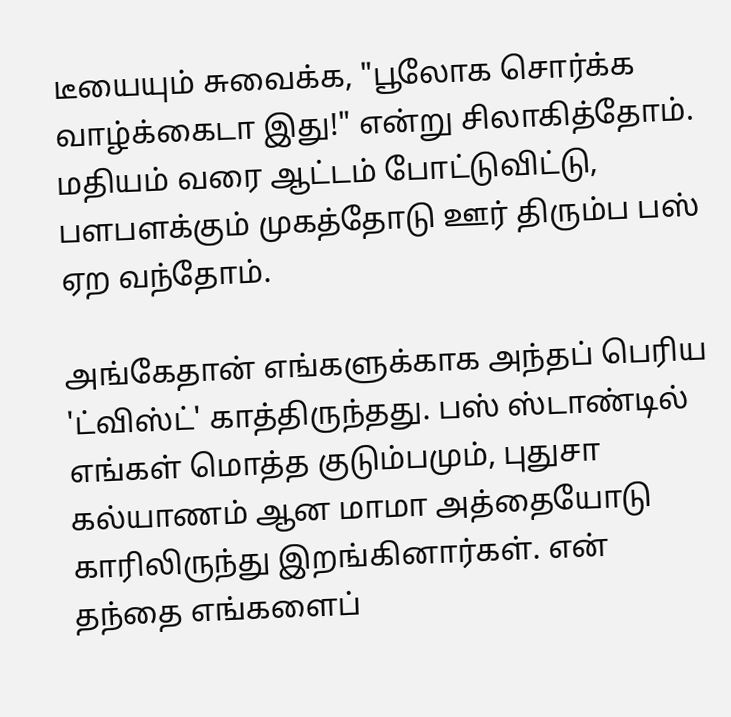டீயையும் சுவைக்க, "பூலோக சொர்க்க வாழ்க்கைடா இது!" என்று சிலாகித்தோம். மதியம் வரை ஆட்டம் போட்டுவிட்டு, பளபளக்கும் முகத்தோடு ஊர் திரும்ப பஸ் ஏற வந்தோம்.

அங்கேதான் எங்களுக்காக அந்தப் பெரிய 'ட்விஸ்ட்' காத்திருந்தது. பஸ் ஸ்டாண்டில் எங்கள் மொத்த குடும்பமும், புதுசா கல்யாணம் ஆன மாமா அத்தையோடு காரிலிருந்து இறங்கினார்கள். என் தந்தை எங்களைப்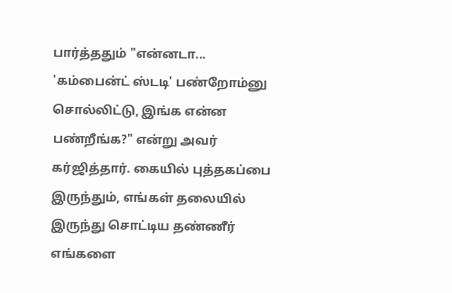பார்த்ததும் "என்னடா... 'கம்பைன்ட் ஸ்டடி' பண்றோம்னு சொல்லிட்டு, இங்க என்ன பண்றீங்க?" என்று அவர் கர்ஜித்தார். கையில் புத்தகப்பை இருந்தும், எங்கள் தலையில் இருந்து சொட்டிய தண்ணீர் எங்களை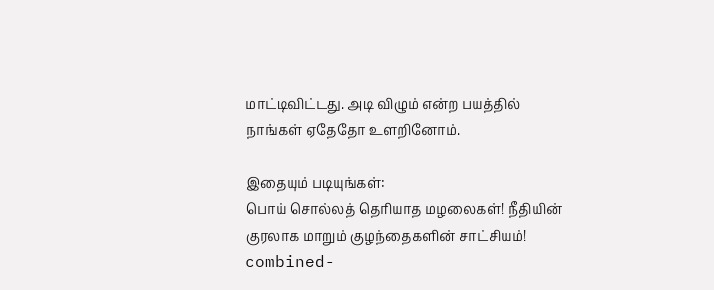மாட்டிவிட்டது. அடி விழும் என்ற பயத்தில் நாங்கள் ஏதேதோ உளறினோம்.

இதையும் படியுங்கள்:
பொய் சொல்லத் தெரியாத மழலைகள்! நீதியின் குரலாக மாறும் குழந்தைகளின் சாட்சியம்!
combined-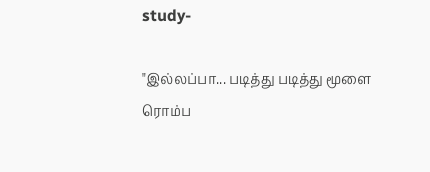study-

"இல்லப்பா... படித்து படித்து மூளை ரொம்ப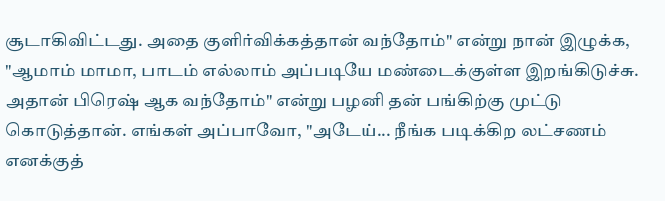சூடாகிவிட்டது. அதை குளிர்விக்கத்தான் வந்தோம்" என்று நான் இழுக்க, "ஆமாம் மாமா, பாடம் எல்லாம் அப்படியே மண்டைக்குள்ள இறங்கிடுச்சு. அதான் பிரெஷ் ஆக வந்தோம்" என்று பழனி தன் பங்கிற்கு முட்டு கொடுத்தான். எங்கள் அப்பாவோ, "அடேய்... நீங்க படிக்கிற லட்சணம் எனக்குத்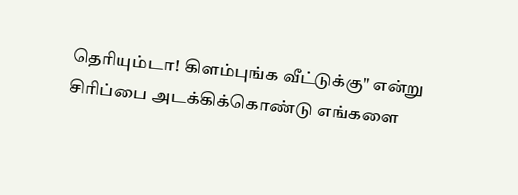தெரியும்டா! கிளம்புங்க வீட்டுக்கு" என்று சிரிப்பை அடக்கிக்கொண்டு எங்களை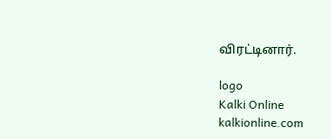விரட்டினார்.

logo
Kalki Online
kalkionline.com